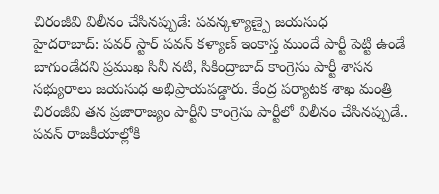చిరంజీవి విలీనం చేసినప్పుడే: పవన్కళ్యాణ్పై జయసుధ
హైదరాబాద్: పవర్ స్టార్ పవన్ కళ్యాణ్ ఇంకాస్త ముందే పార్టీ పెట్టి ఉండే బాగుండేదని ప్రముఖ సినీ నటి, సికింద్రాబాద్ కాంగ్రెసు పార్టీ శాసన సభ్యురాలు జయసుధ అభిప్రాయపడ్డారు. కేంద్ర పర్యాటక శాఖ మంత్రి చిరంజీవి తన ప్రజారాజ్యం పార్టీని కాంగ్రెసు పార్టీలో విలీనం చేసినప్పుడే.. పవన్ రాజకీయాల్లోకి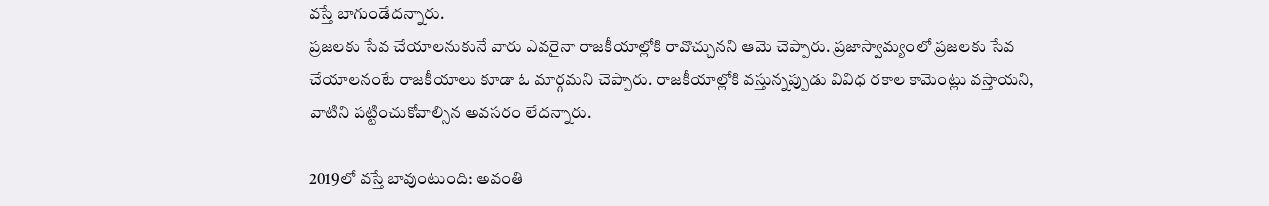వస్తే బాగుండేదన్నారు.
ప్రజలకు సేవ చేయాలనుకునే వారు ఎవరైనా రాజకీయాల్లోకి రావొచ్చునని ఆమె చెప్పారు. ప్రజాస్వామ్యంలో ప్రజలకు సేవ చేయాలనంటే రాజకీయాలు కూడా ఓ మార్గమని చెప్పారు. రాజకీయాల్లోకి వస్తున్నప్పుడు వివిధ రకాల కామెంట్లు వస్తాయని, వాటిని పట్టించుకోవాల్సిన అవసరం లేదన్నారు.

2019లో వస్తే బావుంటుంది: అవంతి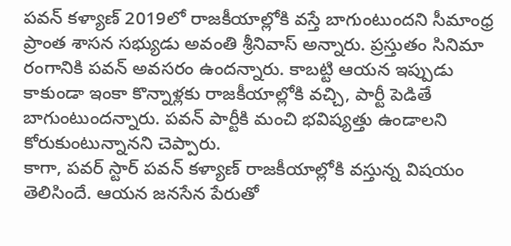పవన్ కళ్యాణ్ 2019లో రాజకీయాల్లోకి వస్తే బాగుంటుందని సీమాంధ్ర ప్రాంత శాసన సభ్యుడు అవంతి శ్రీనివాస్ అన్నారు. ప్రస్తుతం సినిమా రంగానికి పవన్ అవసరం ఉందన్నారు. కాబట్టి ఆయన ఇప్పుడు కాకుండా ఇంకా కొన్నాళ్లకు రాజకీయాల్లోకి వచ్చి, పార్టీ పెడితే బాగుంటుందన్నారు. పవన్ పార్టీకి మంచి భవిష్యత్తు ఉండాలని కోరుకుంటున్నానని చెప్పారు.
కాగా, పవర్ స్టార్ పవన్ కళ్యాణ్ రాజకీయాల్లోకి వస్తున్న విషయం తెలిసిందే. ఆయన జనసేన పేరుతో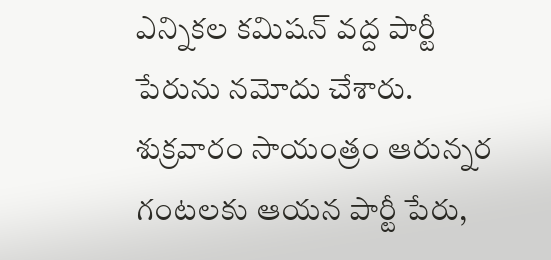ఎన్నికల కమిషన్ వద్ద పార్టీ పేరును నమోదు చేశారు. శుక్రవారం సాయంత్రం ఆరున్నర గంటలకు ఆయన పార్టీ పేరు,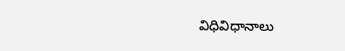విధివిధానాలు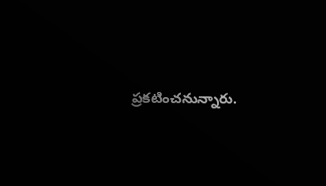ప్రకటించనున్నారు.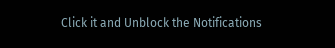Click it and Unblock the Notifications